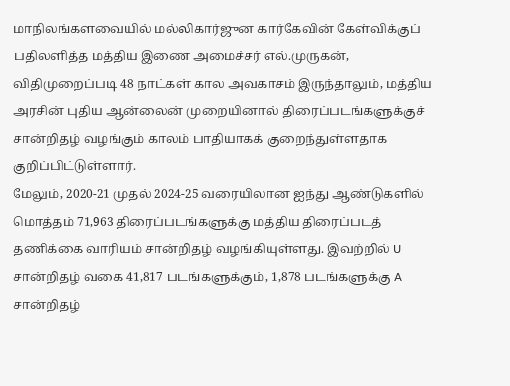மாநிலங்களவையில் மல்லிகார்ஜுன கார்கேவின் கேள்விக்குப் பதிலளித்த மத்திய இணை அமைச்சர் எல்.முருகன், விதிமுறைப்படி 48 நாட்கள் கால அவகாசம் இருந்தாலும், மத்திய அரசின் புதிய ஆன்லைன் முறையினால் திரைப்படங்களுக்குச் சான்றிதழ் வழங்கும் காலம் பாதியாகக் குறைந்துள்ளதாக குறிப்பிட்டுள்ளார்.
மேலும், 2020-21 முதல் 2024-25 வரையிலான ஐந்து ஆண்டுகளில் மொத்தம் 71,963 திரைப்படங்களுக்கு மத்திய திரைப்படத் தணிக்கை வாரியம் சான்றிதழ் வழங்கியுள்ளது. இவற்றில் U சான்றிதழ் வகை 41,817 படங்களுக்கும், 1,878 படங்களுக்கு A சான்றிதழ்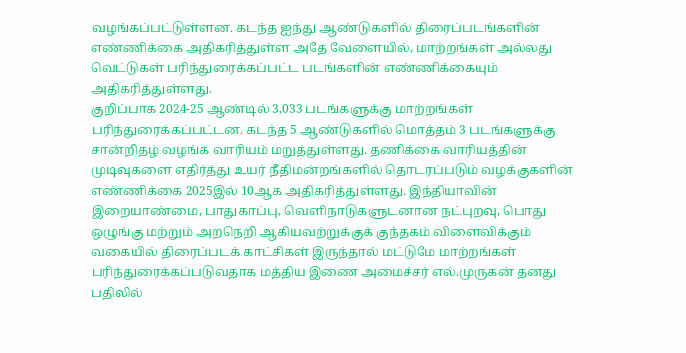வழங்கப்பட்டுள்ளன. கடந்த ஐந்து ஆண்டுகளில் திரைப்படங்களின் எண்ணிக்கை அதிகரித்துள்ள அதே வேளையில், மாற்றங்கள் அல்லது வெட்டுகள் பரிந்துரைக்கப்பட்ட படங்களின் எண்ணிக்கையும் அதிகரித்துள்ளது.
குறிப்பாக 2024-25 ஆண்டில் 3,033 படங்களுக்கு மாற்றங்கள் பரிந்துரைக்கப்பட்டன. கடந்த 5 ஆண்டுகளில் மொத்தம் 3 படங்களுக்கு சான்றிதழ் வழங்க வாரியம் மறுத்துள்ளது. தணிக்கை வாரியத்தின் முடிவுகளை எதிர்த்து உயர் நீதிமன்றங்களில் தொடரப்படும் வழக்குகளின் எண்ணிக்கை 2025இல் 10ஆக அதிகரித்துள்ளது. இந்தியாவின் இறையாண்மை, பாதுகாப்பு, வெளிநாடுகளுடனான நட்புறவு, பொது ஒழுங்கு மற்றும் அறநெறி ஆகியவற்றுக்குக் குந்தகம் விளைவிக்கும் வகையில் திரைப்படக் காட்சிகள் இருந்தால் மட்டுமே மாற்றங்கள் பரிந்துரைக்கப்படுவதாக மத்திய இணை அமைச்சர் எல்.முருகன் தனது பதிலில்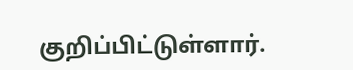குறிப்பிட்டுள்ளார்.